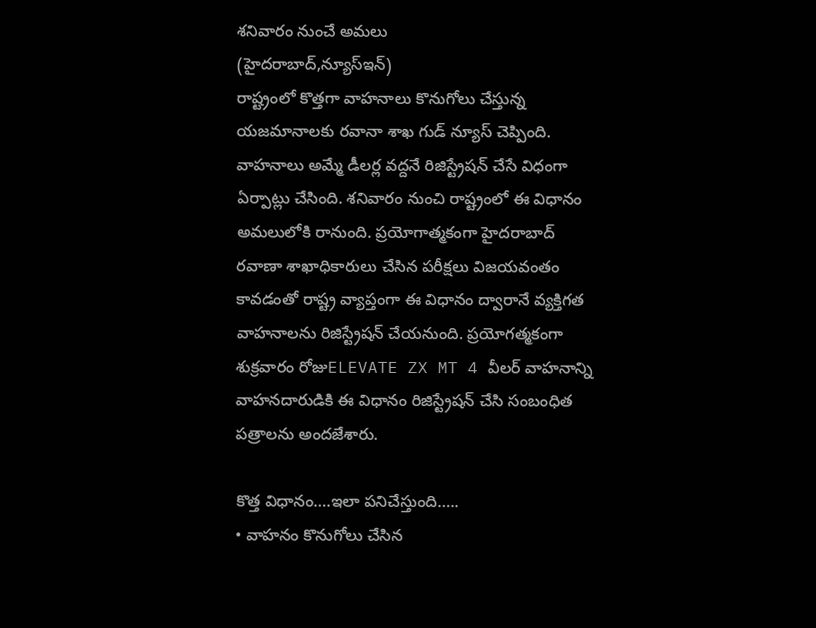శనివారం నుంచే అమలు
(హైదరాబాద్,న్యూస్ఇన్)
రాష్ట్రంలో కొత్తగా వాహనాలు కొనుగోలు చేస్తున్న యజమానాలకు రవానా శాఖ గుడ్ న్యూస్ చెప్పింది. వాహనాలు అమ్మే డీలర్ల వద్దనే రిజిస్ట్రేషన్ చేసే విధంగా ఏర్పాట్లు చేసింది. శనివారం నుంచి రాష్ట్రంలో ఈ విధానం అమలులోకి రానుంది. ప్రయోగాత్మకంగా హైదరాబాద్ రవాణా శాఖాధికారులు చేసిన పరీక్షలు విజయవంతం కావడంతో రాష్ట్ర వ్యాప్తంగా ఈ విధానం ద్వారానే వ్యక్తిగత వాహనాలను రిజిస్ట్రేషన్ చేయనుంది. ప్రయోగత్మకంగా శుక్రవారం రోజుELEVATE ZX MT 4 వీలర్ వాహనాన్ని వాహనదారుడికి ఈ విధానం రిజిస్ట్రేషన్ చేసి సంబంధిత పత్రాలను అందజేశారు.

కొత్త విధానం….ఇలా పనిచేస్తుంది…..
• వాహనం కొనుగోలు చేసిన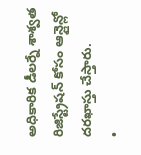అధికారిక డీలర్నే శాశ్వత రిజిస్ట్రేషన్ కోసం ఆన్లైన్లో దరఖాస్తు చేస్తారు.
•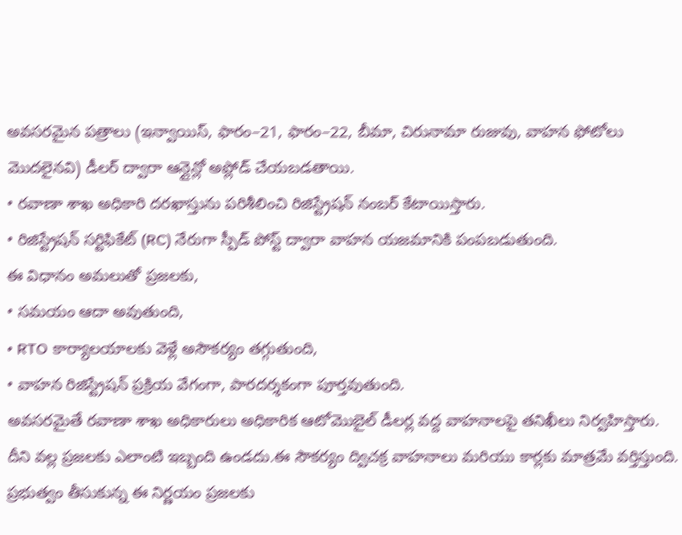అవసరమైన పత్రాలు (ఇన్వాయిస్, ఫారం–21, ఫారం–22, బీమా, చిరునామా రుజువు, వాహన ఫోటోలు మొదలైనవి) డీలర్ ద్వారా ఆన్లైన్లో అప్లోడ్ చేయబడతాయి.
• రవాణా శాఖ అధికారి దరఖాస్తును పరిశీలించి రిజిస్ట్రేషన్ నంబర్ కేటాయిస్తారు.
• రిజిస్ట్రేషన్ సర్టిఫికేట్ (RC) నేరుగా స్పీడ్ పోస్ట్ ద్వారా వాహన యజమానికి పంపబడుతుంది.
ఈ విధానం అమలుతో ప్రజలకు,
• సమయం ఆదా అవుతుంది,
• RTO కార్యాలయాలకు వెళ్లే అసౌకర్యం తగ్గుతుంది,
• వాహన రిజిస్ట్రేషన్ ప్రక్రియ వేగంగా, పారదర్శకంగా పూర్తవుతుంది.
అవసరమైతే రవాణా శాఖ అధికారులు అధికారిక ఆటోమొబైల్ డీలర్ల వద్ద వాహనాలపై తనిఖీలు నిర్వహిస్తారు. దీని వల్ల ప్రజలకు ఎలాంటి ఇబ్బంది ఉండదు.ఈ సౌకర్యం ద్విచక్ర వాహనాలు మరియు కార్లకు మాత్రమే వర్తిస్తుంది.
ప్రభుత్వం తీసుకున్న ఈ నిర్ణయం ప్రజలకు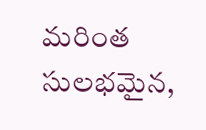మరింత సులభమైన,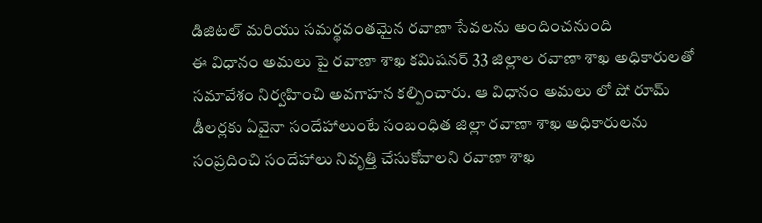డిజిటల్ మరియు సమర్థవంతమైన రవాణా సేవలను అందించనుంది
ఈ విధానం అమలు పై రవాణా శాఖ కమిషనర్ 33 జిల్లాల రవాణా శాఖ అధికారులతో సమావేశం నిర్వహించి అవగాహన కల్పించారు. ఆ విధానం అమలు లో షో రూమ్ డీలర్లకు ఏవైనా సందేహాలుంటే సంబంధిత జిల్లా రవాణా శాఖ అధికారులను సంప్రదించి సందేహాలు నివృత్తి చేసుకోవాలని రవాణా శాఖ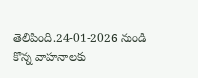తెలిపింది.24-01-2026 నుండి కొన్న వాహనాలకు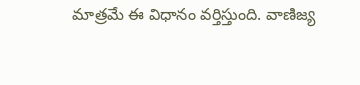మాత్రమే ఈ విధానం వర్తిస్తుంది. వాణిజ్య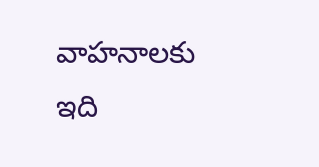వాహనాలకు ఇది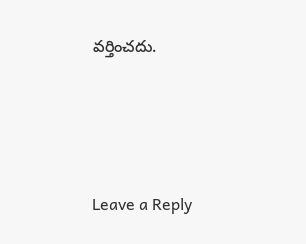వర్తించదు.






Leave a Reply